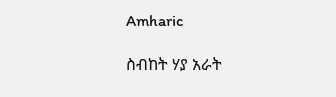Amharic

ስብከት ሃያ አራት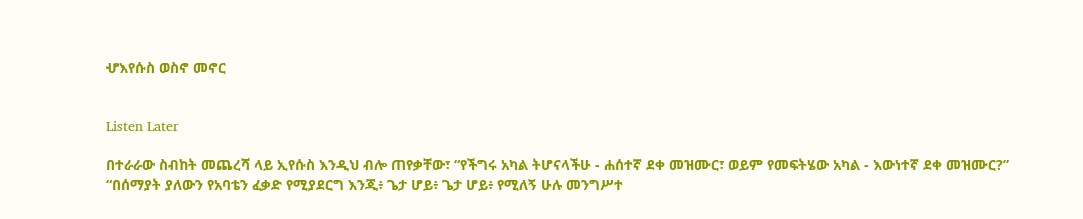ሇእየሱስ ወስኖ መኖር


Listen Later

በተራራው ስብከት መጨረሻ ላይ ኢየሱስ እንዲህ ብሎ ጠየቃቸው፣ “የችግሩ አካል ትሆናላችሁ - ሐሰተኛ ደቀ መዝሙር፣ ወይም የመፍትሄው አካል - እውነተኛ ደቀ መዝሙር?” “በሰማያት ያለውን የአባቴን ፈቃድ የሚያደርግ እንጂ፥ ጌታ ሆይ፥ ጌታ ሆይ፥ የሚለኝ ሁሉ መንግሥተ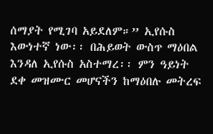ሰማያት የሚገባ አይደለም።” ኢየሱስ እውነተኛ ነው፡፡ በሕይወት ውስጥ ማዕበል እንዳለ ኢየሱስ አስተማረ፡፡ ምን ዓይነት ደቀ መዝሙር መሆናችን ከማዕበሉ መትረፍ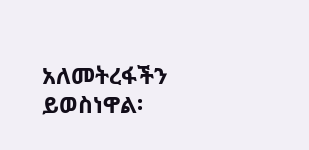አለመትረፋችን ይወስነዋል፡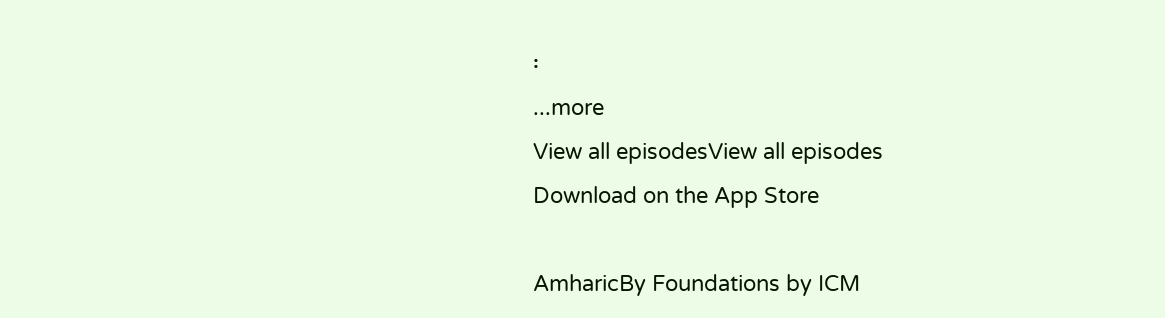፡
...more
View all episodesView all episodes
Download on the App Store

AmharicBy Foundations by ICM